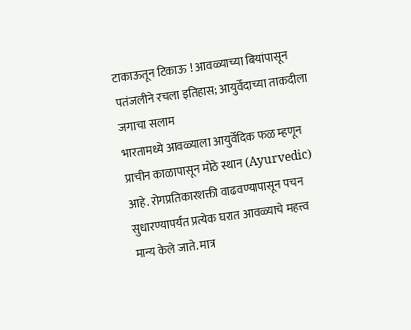टाकाऊतून टिकाऊ ! आवळ्याच्या बियांपासून पतंजलीने रचला इतिहास; आयुर्वेदाच्या ताकदीला जगाचा सलाम
भारतामध्ये आवळ्याला आयुर्वेदिक फळ म्हणून प्राचीन काळापासून मोठे स्थान (Ayurvedic) आहे. रोगप्रतिकारशक्ती वाढवण्यापासून पचन सुधारण्यापर्यंत प्रत्येक घरात आवळ्याचे महत्त्व मान्य केले जाते. मात्र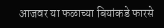आजवर या फळाच्या बियांकडे फारसे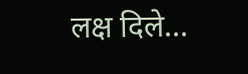लक्ष दिले…